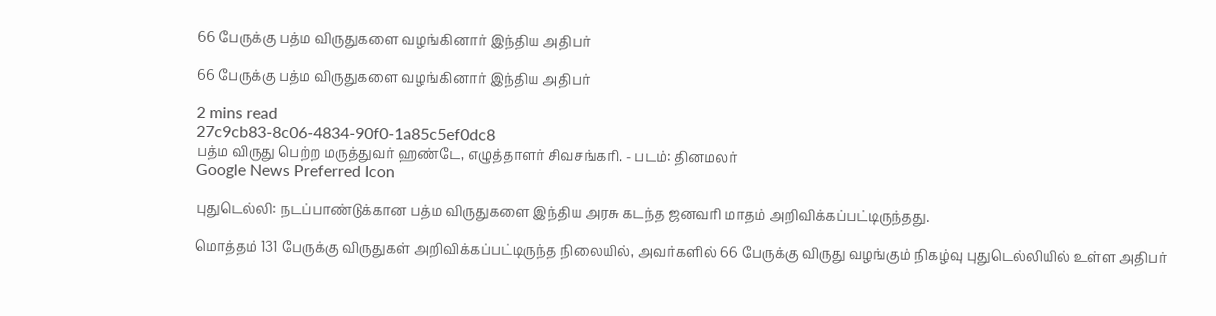66 பேருக்கு பத்ம விருதுகளை வழங்கினார் இந்திய அதிபர்

66 பேருக்கு பத்ம விருதுகளை வழங்கினார் இந்திய அதிபர்

2 mins read
27c9cb83-8c06-4834-90f0-1a85c5ef0dc8
பத்ம விருது பெற்ற மருத்துவர் ஹண்டே, எழுத்தாளர் சிவசங்கரி. - படம்: தினமலர்
Google News Preferred Icon

புதுடெல்லி: நடப்பாண்டுக்கான பத்ம விருதுகளை இந்திய அரசு கடந்த ஜனவரி மாதம் அறிவிக்கப்பட்டிருந்தது.

மொத்தம் 131 பேருக்கு விருதுகள் அறிவிக்கப்பட்டிருந்த நிலையில், அவர்களில் 66 பேருக்கு விருது வழங்கும் நிகழ்வு புதுடெல்லியில் உள்ள அதிபர்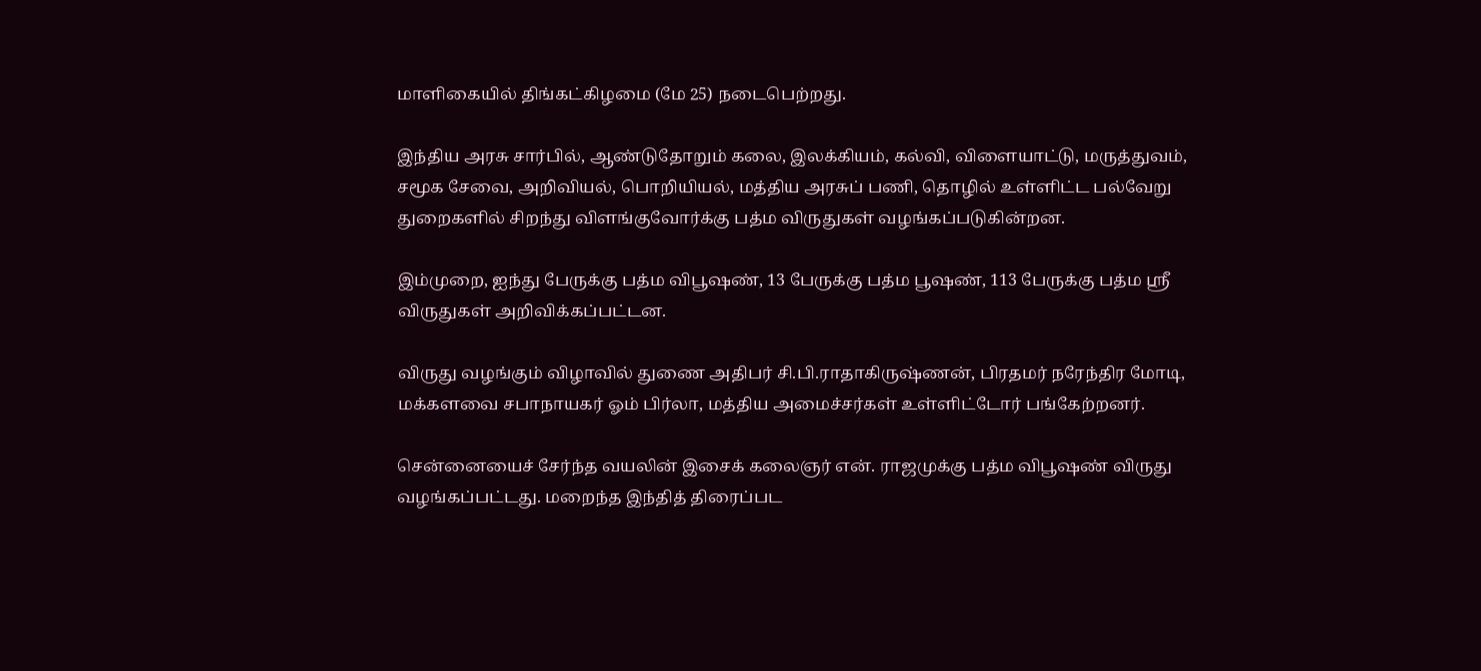மாளிகையில் திங்கட்கிழமை (மே 25) நடைபெற்றது.

இந்திய அரசு சார்பில், ஆண்டுதோறும் கலை, இலக்கியம், கல்வி, விளையாட்டு, மருத்துவம், சமூக சேவை, அறிவியல், பொறியியல், மத்திய அரசுப் பணி, தொழில் உள்ளிட்ட பல்வேறு துறைகளில் சிறந்து விளங்குவோர்க்கு பத்ம விருதுகள் வழங்கப்படுகின்றன.

இம்முறை, ஐந்து பேருக்கு பத்ம விபூஷண், 13 பேருக்கு பத்ம பூஷண், 113 பேருக்கு பத்ம ஸ்ரீ விருதுகள் அறிவிக்கப்பட்டன.

விருது வழங்கும் விழாவில் துணை அதிபர் சி.பி.ராதாகிருஷ்ணன், பிரதமர் நரேந்திர மோடி, மக்களவை சபாநாயகர் ஓம் பிர்லா, மத்திய அமைச்சர்கள் உள்ளிட்டோர் பங்கேற்றனர்.

சென்னையைச் சேர்ந்த வயலின் இசைக் கலைஞர் என். ராஜமுக்கு பத்ம விபூஷண் விருது வழங்கப்பட்டது. மறைந்த இந்தித் திரைப்பட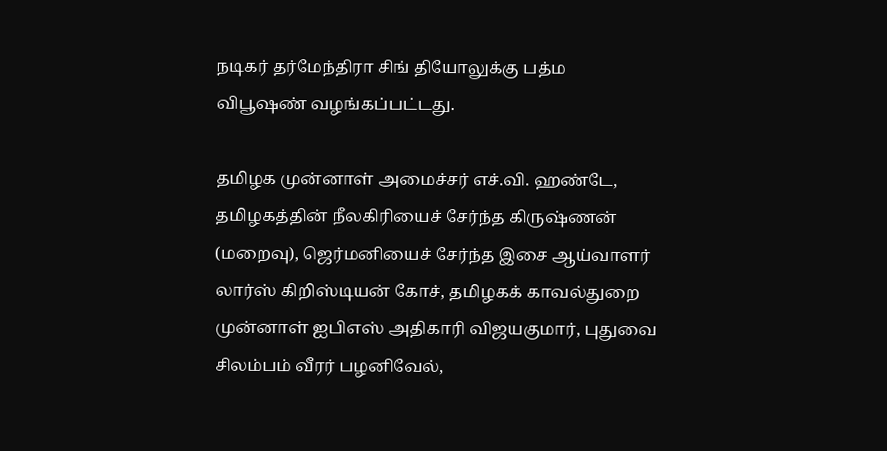நடிகர் தர்மேந்திரா சிங் தியோலுக்கு பத்ம விபூஷண் வழங்கப்பட்டது.

தமிழக முன்னாள் அமைச்சர் எச்.வி. ஹண்டே, தமிழகத்தின் நீலகிரியைச் சேர்ந்த கிருஷ்ணன் (மறைவு), ஜெர்மனியைச் சேர்ந்த இசை ஆய்வாளர் லார்ஸ் கிறிஸ்டியன் கோச், தமிழகக் காவல்துறை முன்னாள் ஐபிஎஸ் அதிகாரி விஜயகுமார், புதுவை சிலம்பம் வீரர் பழனிவேல்,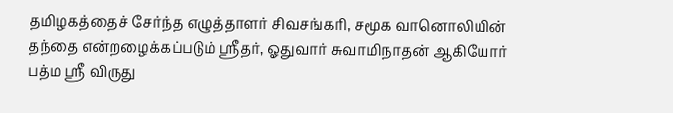தமிழகத்தைச் சேர்ந்த எழுத்தாளர் சிவசங்கரி, சமூக வானொலியின் தந்தை என்றழைக்கப்படும் ஸ்ரீதர், ஓதுவார் சுவாமிநாதன் ஆகியோர் பத்ம ஸ்ரீ விருது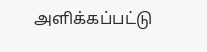அளிக்கப்பட்டு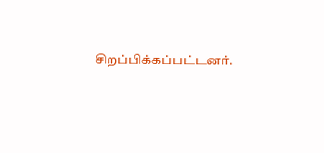சிறப்பிக்கப்பட்டனர்.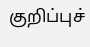குறிப்புச்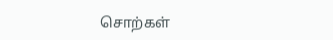சொற்கள்